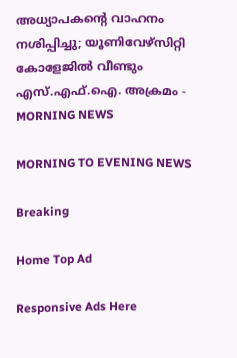അധ്യാപകന്റെ വാഹനം നശിപ്പിച്ചു; യൂണിവേഴ്സിറ്റി കോളേജില്‍ വീണ്ടും എസ്.എഫ്.ഐ. അക്രമം - MORNING NEWS

MORNING TO EVENING NEWS

Breaking

Home Top Ad

Responsive Ads Here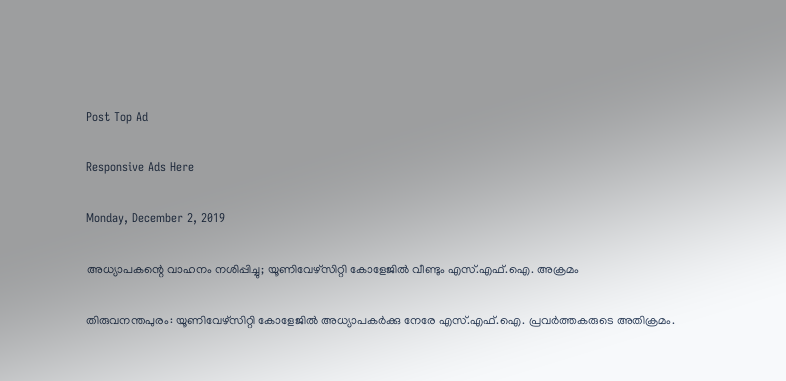Post Top Ad

Responsive Ads Here

Monday, December 2, 2019

അധ്യാപകന്റെ വാഹനം നശിപ്പിച്ചു; യൂണിവേഴ്സിറ്റി കോളേജില്‍ വീണ്ടും എസ്.എഫ്.ഐ. അക്രമം

തിരുവനന്തപുരം: യൂണിവേഴ്സിറ്റി കോളേജിൽ അധ്യാപകർക്കു നേരേ എസ്.എഫ്.ഐ. പ്രവർത്തകരുടെ അതിക്രമം.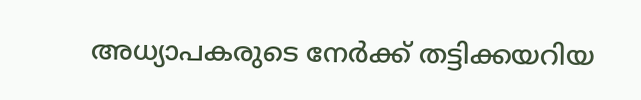അധ്യാപകരുടെ നേർക്ക് തട്ടിക്കയറിയ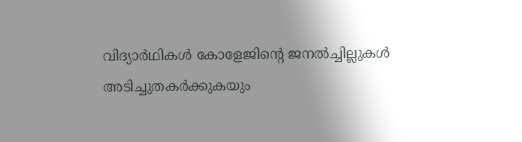വിദ്യാർഥികൾ കോളേജിന്റെ ജനൽച്ചില്ലുകൾ അടിച്ചുതകർക്കുകയും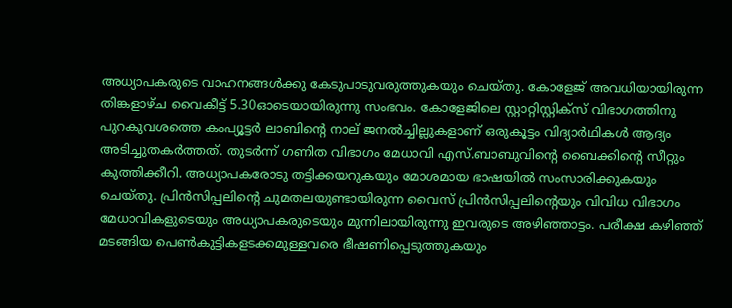അധ്യാപകരുടെ വാഹനങ്ങൾക്കു കേടുപാടുവരുത്തുകയും ചെയ്തു. കോളേജ് അവധിയായിരുന്ന തിങ്കളാഴ്ച വൈകീട്ട് 5.30ഓടെയായിരുന്നു സംഭവം. കോളേജിലെ സ്റ്റാറ്റിസ്റ്റിക്സ് വിഭാഗത്തിനു പുറകുവശത്തെ കംപ്യൂട്ടർ ലാബിന്റെ നാല് ജനൽച്ചില്ലുകളാണ് ഒരുകൂട്ടം വിദ്യാർഥികൾ ആദ്യം അടിച്ചുതകർത്തത്. തുടർന്ന് ഗണിത വിഭാഗം മേധാവി എസ്.ബാബുവിന്റെ ബൈക്കിന്റെ സീറ്റും കുത്തിക്കീറി. അധ്യാപകരോടു തട്ടിക്കയറുകയും മോശമായ ഭാഷയിൽ സംസാരിക്കുകയും ചെയ്തു. പ്രിൻസിപ്പലിന്റെ ചുമതലയുണ്ടായിരുന്ന വൈസ് പ്രിൻസിപ്പലിന്റെയും വിവിധ വിഭാഗം മേധാവികളുടെയും അധ്യാപകരുടെയും മുന്നിലായിരുന്നു ഇവരുടെ അഴിഞ്ഞാട്ടം. പരീക്ഷ കഴിഞ്ഞ് മടങ്ങിയ പെൺകുട്ടികളടക്കമുള്ളവരെ ഭീഷണിപ്പെടുത്തുകയും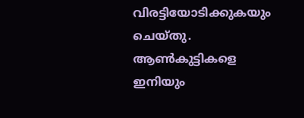വിരട്ടിയോടിക്കുകയും ചെയ്തു. ആൺകുട്ടികളെ ഇനിയും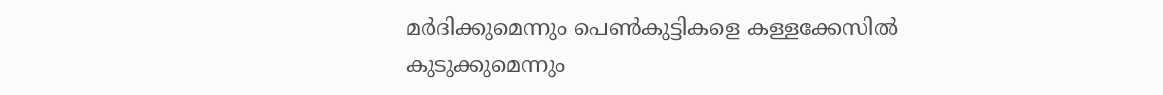മർദിക്കുമെന്നും പെൺകുട്ടികളെ കള്ളക്കേസിൽ കുടുക്കുമെന്നും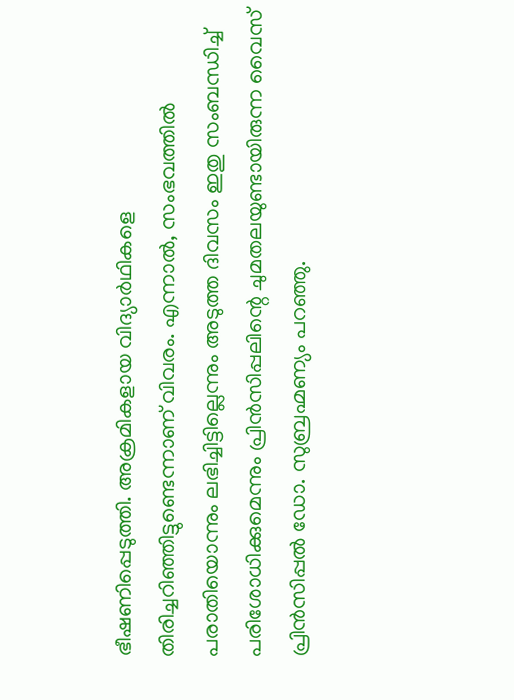ഭീഷണിപ്പെടുത്തി. അക്രമികളായ വിദ്യാർഥികളെ തിരിച്ചറിഞ്ഞിട്ടുണ്ടെന്നാണ് വിവരം. എന്നാൽ, സംഭവത്തിൽ പരാതിയൊന്നും ലഭിച്ചിട്ടില്ലെന്നും അടുത്ത ദിവസം ഇതു സംബന്ധിച്ച് പരിശോധിക്കുമെന്നും പ്രിൻസിപ്പലിന്റെ ചുമതലയുണ്ടായിരുന്ന വൈസ് പ്രിൻസിപ്പൽ ഡോ. സുബ്രഹ്മണ്യം പറഞ്ഞു.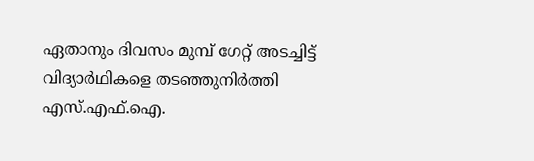ഏതാനും ദിവസം മുമ്പ് ഗേറ്റ് അടച്ചിട്ട് വിദ്യാർഥികളെ തടഞ്ഞുനിർത്തി എസ്.എഫ്.ഐ.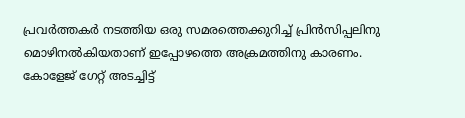പ്രവർത്തകർ നടത്തിയ ഒരു സമരത്തെക്കുറിച്ച് പ്രിൻസിപ്പലിനു മൊഴിനൽകിയതാണ് ഇപ്പോഴത്തെ അക്രമത്തിനു കാരണം. കോളേജ് ഗേറ്റ് അടച്ചിട്ട്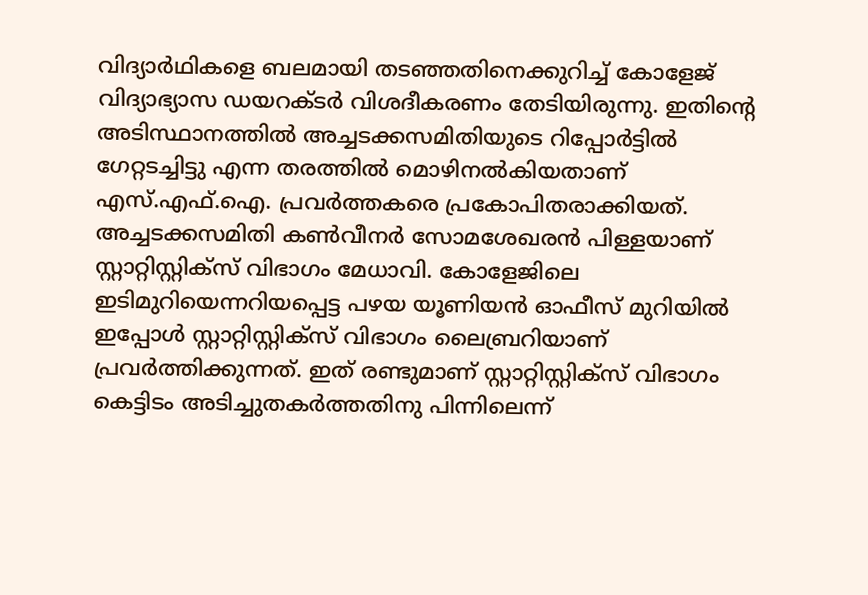വിദ്യാർഥികളെ ബലമായി തടഞ്ഞതിനെക്കുറിച്ച് കോളേജ് വിദ്യാഭ്യാസ ഡയറക്ടർ വിശദീകരണം തേടിയിരുന്നു. ഇതിന്റെ അടിസ്ഥാനത്തിൽ അച്ചടക്കസമിതിയുടെ റിപ്പോർട്ടിൽ ഗേറ്റടച്ചിട്ടു എന്ന തരത്തിൽ മൊഴിനൽകിയതാണ് എസ്.എഫ്.ഐ. പ്രവർത്തകരെ പ്രകോപിതരാക്കിയത്. അച്ചടക്കസമിതി കൺവീനർ സോമശേഖരൻ പിള്ളയാണ് സ്റ്റാറ്റിസ്റ്റിക്സ് വിഭാഗം മേധാവി. കോളേജിലെ ഇടിമുറിയെന്നറിയപ്പെട്ട പഴയ യൂണിയൻ ഓഫീസ് മുറിയിൽ ഇപ്പോൾ സ്റ്റാറ്റിസ്റ്റിക്സ് വിഭാഗം ലൈബ്രറിയാണ് പ്രവർത്തിക്കുന്നത്. ഇത് രണ്ടുമാണ് സ്റ്റാറ്റിസ്റ്റിക്സ് വിഭാഗം കെട്ടിടം അടിച്ചുതകർത്തതിനു പിന്നിലെന്ന്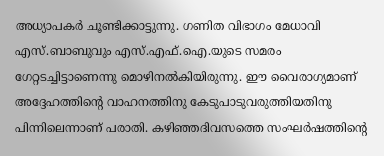അധ്യാപകർ ചൂണ്ടിക്കാട്ടുന്നു. ഗണിത വിഭാഗം മേധാവി എസ്.ബാബുവും എസ്.എഫ്.ഐ.യുടെ സമരം ഗേറ്റടച്ചിട്ടാണെന്നു മൊഴിനൽകിയിരുന്നു. ഈ വൈരാഗ്യമാണ് അദ്ദേഹത്തിന്റെ വാഹനത്തിനു കേടുപാടുവരുത്തിയതിനു പിന്നിലെന്നാണ് പരാതി. കഴിഞ്ഞദിവസത്തെ സംഘർഷത്തിന്റെ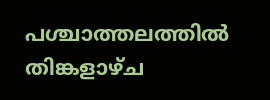പശ്ചാത്തലത്തിൽ തിങ്കളാഴ്ച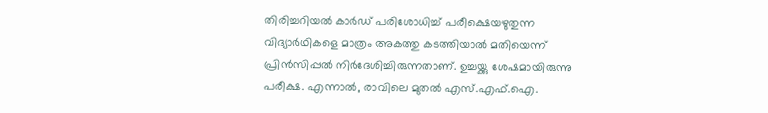തിരിച്ചറിയൽ കാർഡ് പരിശോധിച്ച് പരീക്ഷെയഴുതുന്ന വിദ്യാർഥികളെ മാത്രം അകത്തു കടത്തിയാൽ മതിയെന്ന് പ്രിൻസിപ്പൽ നിർദേശിച്ചിരുന്നതാണ്. ഉച്ചയ്ക്കു ശേഷമായിരുന്നു പരീക്ഷ. എന്നാൽ, രാവിലെ മുതൽ എസ്.എഫ്.ഐ.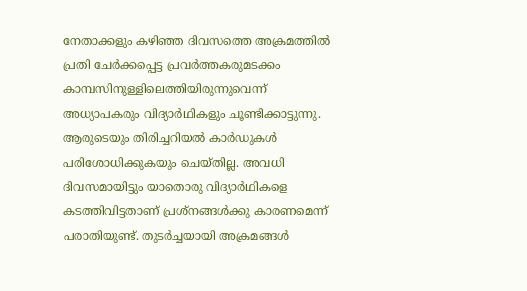നേതാക്കളും കഴിഞ്ഞ ദിവസത്തെ അക്രമത്തിൽ പ്രതി ചേർക്കപ്പെട്ട പ്രവർത്തകരുമടക്കം കാമ്പസിനുള്ളിലെത്തിയിരുന്നുവെന്ന് അധ്യാപകരും വിദ്യാർഥികളും ചൂണ്ടിക്കാട്ടുന്നു. ആരുടെയും തിരിച്ചറിയൽ കാർഡുകൾ പരിശോധിക്കുകയും ചെയ്തില്ല. അവധി ദിവസമായിട്ടും യാതൊരു വിദ്യാർഥികളെ കടത്തിവിട്ടതാണ് പ്രശ്നങ്ങൾക്കു കാരണമെന്ന് പരാതിയുണ്ട്. തുടർച്ചയായി അക്രമങ്ങൾ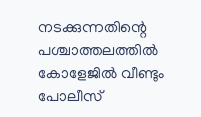നടക്കുന്നതിന്റെ പശ്ചാത്തലത്തിൽ കോളേജിൽ വീണ്ടും പോലീസ്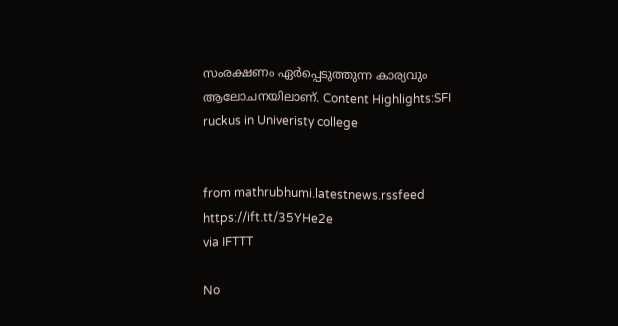സംരക്ഷണം ഏർപ്പെടുത്തുന്ന കാര്യവും ആലോചനയിലാണ്. Content Highlights:SFI ruckus in Univeristy college


from mathrubhumi.latestnews.rssfeed https://ift.tt/35YHe2e
via IFTTT

No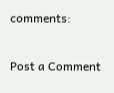comments:

Post a Comment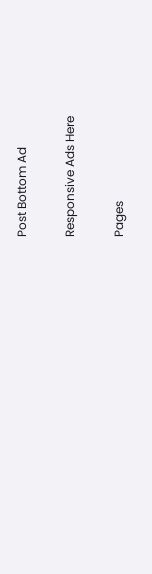Post Bottom Ad

Responsive Ads Here

Pages